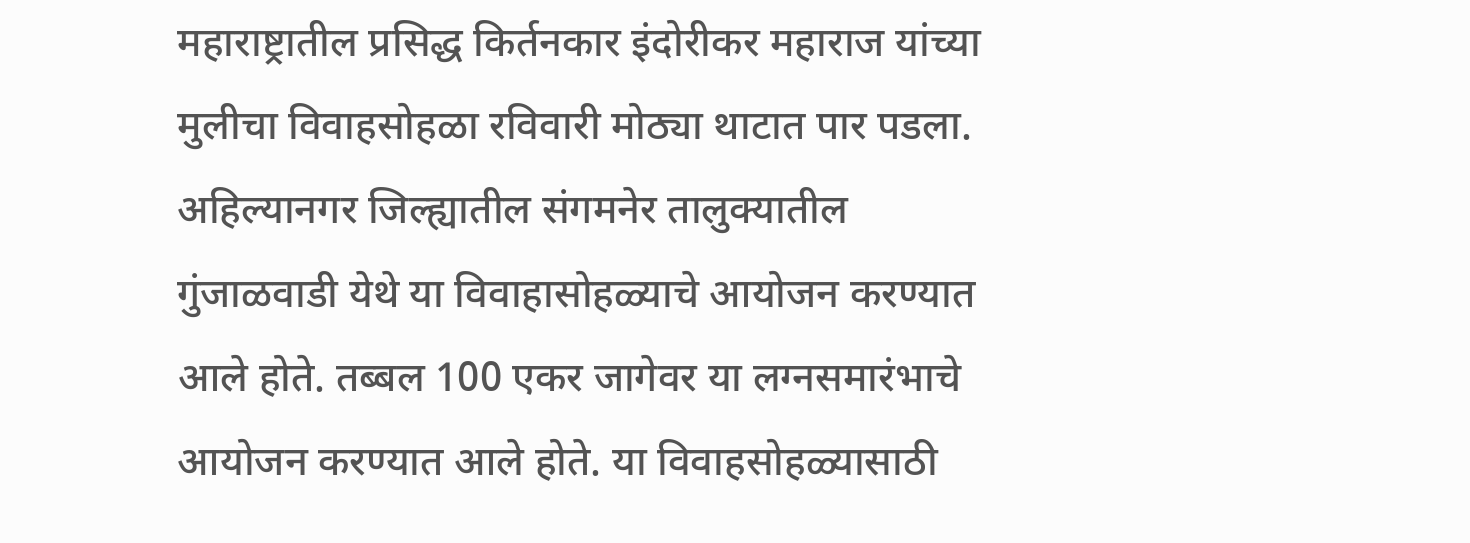महाराष्ट्रातील प्रसिद्ध किर्तनकार इंदोरीकर महाराज यांच्या मुलीचा विवाहसोहळा रविवारी मोठ्या थाटात पार पडला. अहिल्यानगर जिल्ह्यातील संगमनेर तालुक्यातील गुंजाळवाडी येथे या विवाहासोहळ्याचे आयोजन करण्यात आले होते. तब्बल 100 एकर जागेवर या लग्नसमारंभाचे आयोजन करण्यात आले होते. या विवाहसोहळ्यासाठी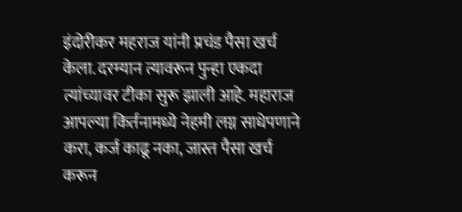इंदोरीकर महराज यांनी प्रचंड पैसा खर्च केला. दरम्यान त्यावरून पुन्हा एकदा त्यांच्यावर टीका सुरू झाली आहे. महाराज आपल्या किर्तनामध्ये नेहमी लग्न साधेपणाने करा, कर्ज काढू नका, जास्त पैसा खर्च करून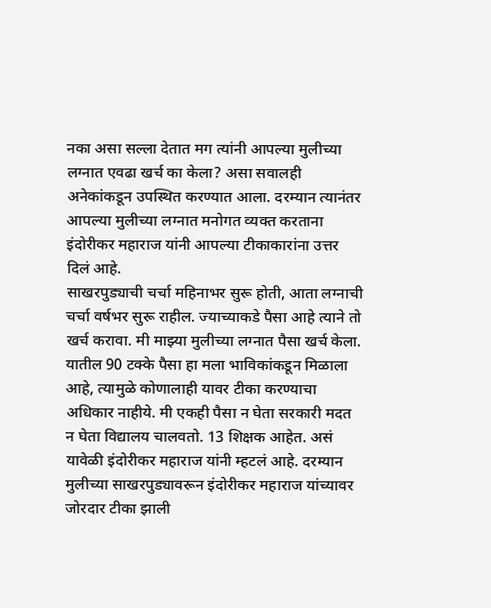नका असा सल्ला देतात मग त्यांनी आपल्या मुलीच्या लग्नात एवढा खर्च का केला? असा सवालही अनेकांकडून उपस्थित करण्यात आला. दरम्यान त्यानंतर आपल्या मुलीच्या लग्नात मनोगत व्यक्त करताना इंदोरीकर महाराज यांनी आपल्या टीकाकारांना उत्तर दिलं आहे.
साखरपुड्याची चर्चा महिनाभर सुरू होती, आता लग्नाची चर्चा वर्षभर सुरू राहील. ज्याच्याकडे पैसा आहे त्याने तो खर्च करावा. मी माझ्या मुलीच्या लग्नात पैसा खर्च केला. यातील 90 टक्के पैसा हा मला भाविकांकडून मिळाला आहे, त्यामुळे कोणालाही यावर टीका करण्याचा अधिकार नाहीये. मी एकही पैसा न घेता सरकारी मदत न घेता विद्यालय चालवतो. 13 शिक्षक आहेत. असं यावेळी इंदोरीकर महाराज यांनी म्हटलं आहे. दरम्यान मुलीच्या साखरपुड्यावरून इंदोरीकर महाराज यांच्यावर जोरदार टीका झाली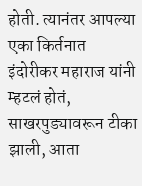होती. त्यानंतर आपल्या एका किर्तनात इंदोरीकर महाराज यांनी म्हटलं होतं, साखरपुड्यावरून टीका झाली, आता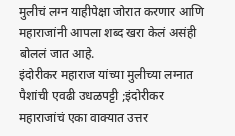मुलीचं लग्न याहीपेक्षा जोरात करणार आणि महाराजांनी आपला शब्द खरा केलं असंही बोललं जात आहे.
इंदोरीकर महाराज यांच्या मुलीच्या लग्नात पैशांची एवढी उधळपट्टी ;इंदोरीकर महाराजांचं एका वाक्यात उत्तर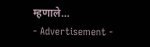म्हणाले…
- Advertisement -